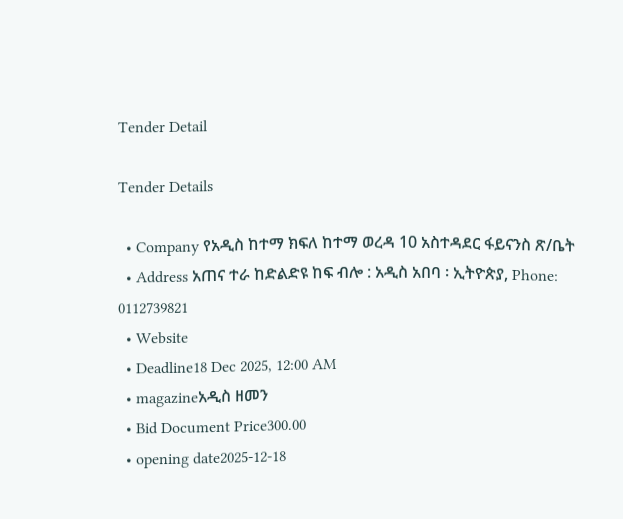Tender Detail

Tender Details

  • Company የአዲስ ከተማ ክፍለ ከተማ ወረዳ 10 አስተዳደር ፋይናንስ ጽ/ቤት
  • Address አጠና ተራ ከድልድዩ ከፍ ብሎ : አዲስ አበባ ፡ ኢትዮጵያ, Phone: 0112739821
  • Website
  • Deadline18 Dec 2025, 12:00 AM
  • magazineአዲስ ዘመን
  • Bid Document Price300.00
  • opening date2025-12-18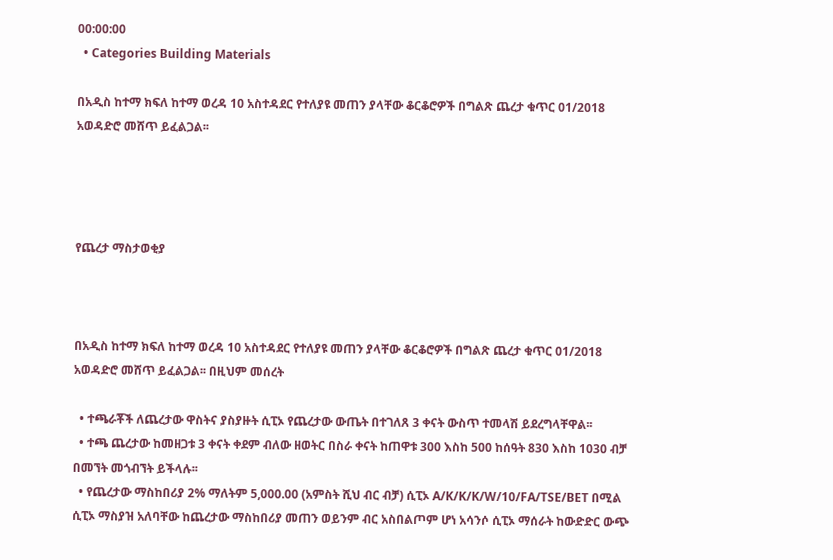00:00:00
  • Categories Building Materials

በአዲስ ከተማ ክፍለ ከተማ ወረዳ 10 አስተዳደር የተለያዩ መጠን ያላቸው ቆርቆሮዎች በግልጽ ጨረታ ቁጥር 01/2018 አወዳድሮ መሸጥ ይፈልጋል፡፡




የጨረታ ማስታወቂያ



በአዲስ ከተማ ክፍለ ከተማ ወረዳ 10 አስተዳደር የተለያዩ መጠን ያላቸው ቆርቆሮዎች በግልጽ ጨረታ ቁጥር 01/2018 አወዳድሮ መሸጥ ይፈልጋል፡፡ በዚህም መሰረት

  • ተጫራቾች ለጨረታው ዋስትና ያስያዙት ሲፒኦ የጨረታው ውጤት በተገለጸ 3 ቀናት ውስጥ ተመላሽ ይደረግላቸዋል፡፡
  • ተጫ ጨረታው ከመዘጋቱ 3 ቀናት ቀደም ብለው ዘወትር በስራ ቀናት ከጠዋቱ 300 እስከ 500 ከሰዓት 830 እስከ 1030 ብቻ በመኘት መጎብኘት ይችላሉ፡፡
  • የጨረታው ማስከበሪያ 2% ማለትም 5,000.00 (አምስት ሺህ ብር ብቻ) ሲፒኦ A/K/K/K/W/10/FA/TSE/BET በሚል ሲፒኦ ማስያዝ አለባቸው ከጨረታው ማስከበሪያ መጠን ወይንም ብር አስበልጦም ሆነ አሳንሶ ሲፒኦ ማሰራት ከውድድር ውጭ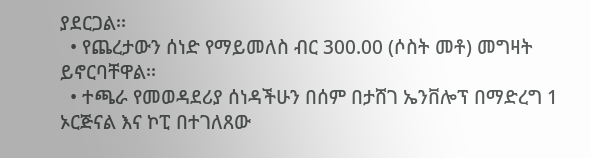ያደርጋል፡፡
  • የጨረታውን ሰነድ የማይመለስ ብር 300.00 (ሶስት መቶ) መግዛት ይኖርባቸዋል፡፡
  • ተጫራ የመወዳደሪያ ሰነዳችሁን በሰም በታሸገ ኤንቨሎፕ በማድረግ 1 ኦርጅናል እና ኮፒ በተገለጸው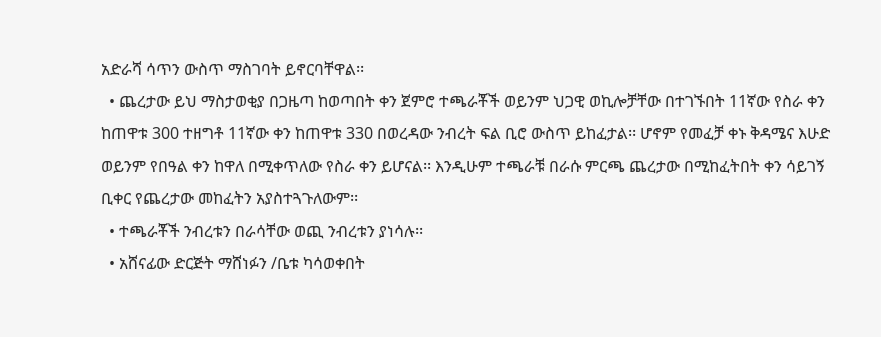አድራሻ ሳጥን ውስጥ ማስገባት ይኖርባቸዋል፡፡
  • ጨረታው ይህ ማስታወቂያ በጋዜጣ ከወጣበት ቀን ጀምሮ ተጫራቾች ወይንም ህጋዊ ወኪሎቻቸው በተገኙበት 11ኛው የስራ ቀን ከጠዋቱ 300 ተዘግቶ 11ኛው ቀን ከጠዋቱ 330 በወረዳው ንብረት ፍል ቢሮ ውስጥ ይከፈታል፡፡ ሆኖም የመፈቻ ቀኑ ቅዳሜና እሁድ ወይንም የበዓል ቀን ከዋለ በሚቀጥለው የስራ ቀን ይሆናል፡፡ እንዲሁም ተጫራቹ በራሱ ምርጫ ጨረታው በሚከፈትበት ቀን ሳይገኝ ቢቀር የጨረታው መከፈትን አያስተጓጉለውም፡፡
  • ተጫራቾች ንብረቱን በራሳቸው ወጪ ንብረቱን ያነሳሉ፡፡
  • አሸናፊው ድርጅት ማሸነፉን /ቤቱ ካሳወቀበት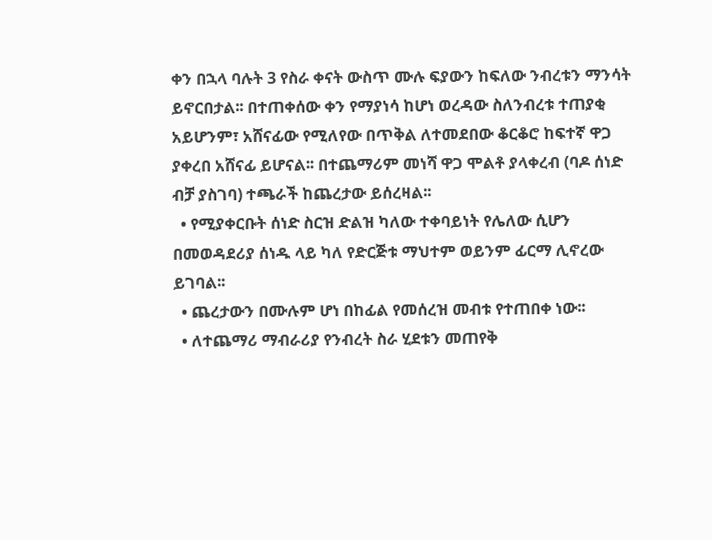ቀን በኋላ ባሉት 3 የስራ ቀናት ውስጥ ሙሉ ፍያውን ከፍለው ንብረቱን ማንሳት ይኖርበታል፡፡ በተጠቀሰው ቀን የማያነሳ ከሆነ ወረዳው ስለንብረቱ ተጠያቂ አይሆንም፣ አሸናፊው የሚለየው በጥቅል ለተመደበው ቆርቆሮ ከፍተኛ ዋጋ ያቀረበ አሸናፊ ይሆናል፡፡ በተጨማሪም መነሻ ዋጋ ሞልቶ ያላቀረብ (ባዶ ሰነድ ብቻ ያስገባ) ተጫራች ከጨረታው ይሰረዛል፡፡
  • የሚያቀርቡት ሰነድ ስርዝ ድልዝ ካለው ተቀባይነት የሌለው ሲሆን በመወዳደሪያ ሰነዱ ላይ ካለ የድርጅቱ ማህተም ወይንም ፊርማ ሊኖረው ይገባል፡፡
  • ጨረታውን በሙሉም ሆነ በከፊል የመሰረዝ መብቱ የተጠበቀ ነው፡፡
  • ለተጨማሪ ማብራሪያ የንብረት ስራ ሂደቱን መጠየቅ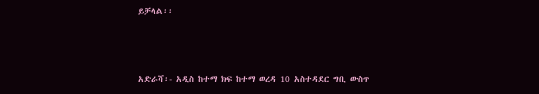ይቻላል፡፡



አድራሻ፡- አዲስ ከተማ ክፍ ከተማ ወረዳ 10 አስተዳደር ግቢ ውስጥ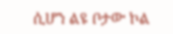ሲሆን ልዩ ቦታው ኮል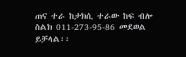ጠና ተራ ከታክሲ ተራው ከፍ ብሎ ስልክ 011-273-95-86 መደወል ይቻላል፡፡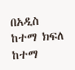በአዲስ ከተማ ክፍለ ከተማ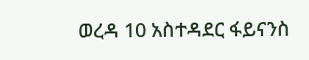ወረዳ 10 አስተዳደር ፋይናንስ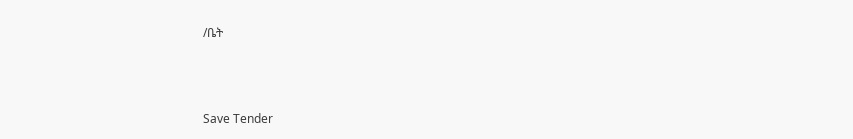/ቤት



Save Tender